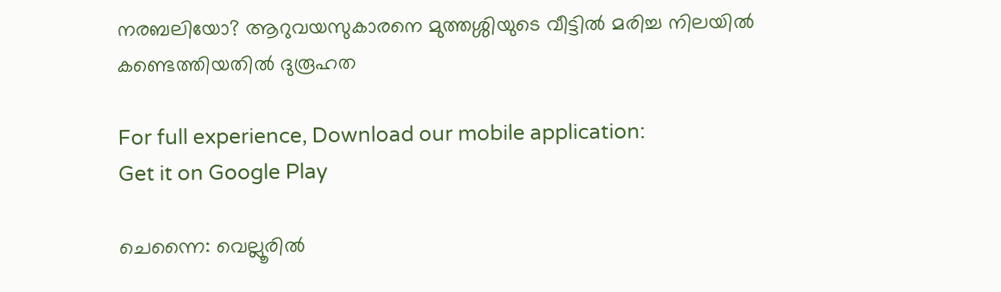നരബലിയോ? ആറുവയസുകാരനെ മുത്തശ്ശിയുടെ വീട്ടില്‍ മരിച്ച നിലയില്‍ കണ്ടെത്തിയതിൽ ദുരൂഹത

For full experience, Download our mobile application:
Get it on Google Play

ചെന്നൈ: വെല്ലൂരില്‍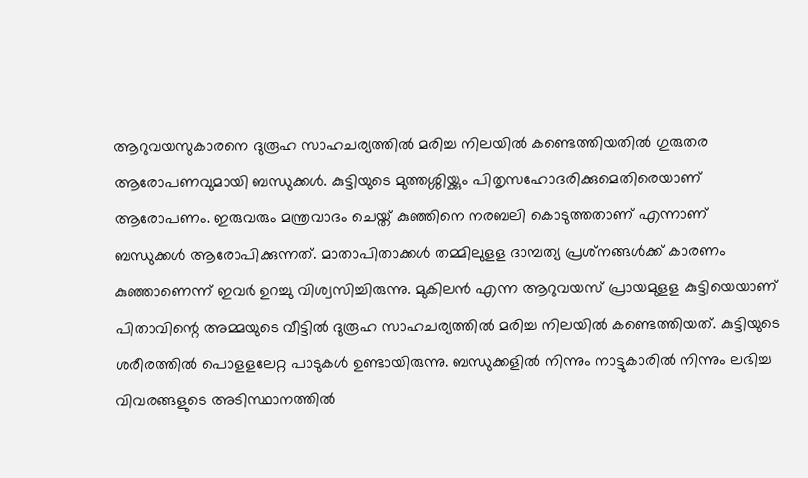ആറുവയസുകാരനെ ദുരൂഹ സാഹചര്യത്തില്‍ മരിച്ച നിലയില്‍ കണ്ടെത്തിയതില്‍ ഗുരുതര ആരോപണവുമായി ബന്ധുക്കള്‍. കുട്ടിയുടെ മുത്തശ്ശിയ്ക്കും പിതൃസഹോദരിക്കുമെതിരെയാണ് ആരോപണം. ഇരുവരും മന്ത്രവാദം ചെയ്ത് കുഞ്ഞിനെ നരബലി കൊടുത്തതാണ് എന്നാണ് ബന്ധുക്കള്‍ ആരോപിക്കുന്നത്. മാതാപിതാക്കള്‍ തമ്മിലുളള ദാമ്പത്യ പ്രശ്‌നങ്ങള്‍ക്ക് കാരണം കുഞ്ഞാണെന്ന് ഇവർ ഉറച്ചു വിശ്വസിച്ചിരുന്നു. മുകിലന്‍ എന്ന ആറുവയസ് പ്രായമുളള കുട്ടിയെയാണ് പിതാവിന്റെ അമ്മയുടെ വീട്ടില്‍ ദുരൂഹ സാഹചര്യത്തില്‍ മരിച്ച നിലയില്‍ കണ്ടെത്തിയത്. കുട്ടിയുടെ ശരീരത്തില്‍ പൊളളലേറ്റ പാടുകള്‍ ഉണ്ടായിരുന്നു. ബന്ധുക്കളില്‍ നിന്നും നാട്ടുകാരില്‍ നിന്നും ലഭിച്ച വിവരങ്ങളുടെ അടിസ്ഥാനത്തില്‍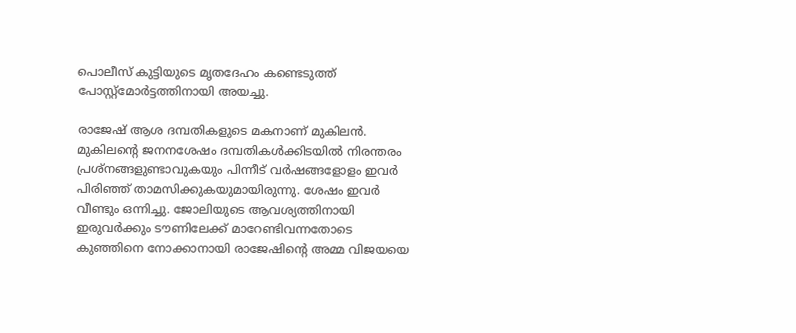പൊലീസ് കുട്ടിയുടെ മൃതദേഹം കണ്ടെടുത്ത് പോസ്റ്റ്‌മോര്‍ട്ടത്തിനായി അയച്ചു.

രാജേഷ് ആശ ദമ്പതികളുടെ മകനാണ് മുകിലന്‍. മുകിലന്റെ ജനനശേഷം ദമ്പതികള്‍ക്കിടയില്‍ നിരന്തരം പ്രശ്‌നങ്ങളുണ്ടാവുകയും പിന്നീട് വര്‍ഷങ്ങളോളം ഇവര്‍ പിരിഞ്ഞ് താമസിക്കുകയുമായിരുന്നു. ശേഷം ഇവര്‍ വീണ്ടും ഒന്നിച്ചു. ജോലിയുടെ ആവശ്യത്തിനായി ഇരുവര്‍ക്കും ടൗണിലേക്ക് മാറേണ്ടിവന്നതോടെ കുഞ്ഞിനെ നോക്കാനായി രാജേഷിന്റെ അമ്മ വിജയയെ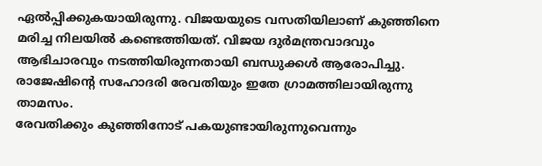ഏല്‍പ്പിക്കുകയായിരുന്നു. വിജയയുടെ വസതിയിലാണ് കുഞ്ഞിനെ മരിച്ച നിലയില്‍ കണ്ടെത്തിയത്. വിജയ ദുര്‍മന്ത്രവാദവും ആഭിചാരവും നടത്തിയിരുന്നതായി ബന്ധുക്കള്‍ ആരോപിച്ചു. രാജേഷിന്റെ സഹോദരി രേവതിയും ഇതേ ഗ്രാമത്തിലായിരുന്നു താമസം.
രേവതിക്കും കുഞ്ഞിനോട് പകയുണ്ടായിരുന്നുവെന്നും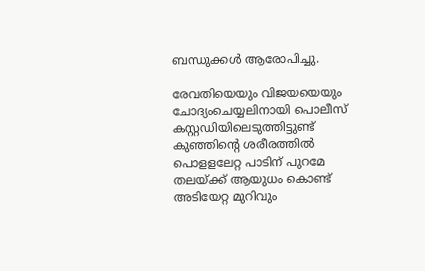ബന്ധുക്കള്‍ ആരോപിച്ചു.

രേവതിയെയും വിജയയെയും ചോദ്യംചെയ്യലിനായി പൊലീസ് കസ്റ്റഡിയിലെടുത്തിട്ടുണ്ട് കുഞ്ഞിന്റെ ശരീരത്തില്‍ പൊളളലേറ്റ പാടിന് പുറമേ തലയ്ക്ക് ആയുധം കൊണ്ട് അടിയേറ്റ മുറിവും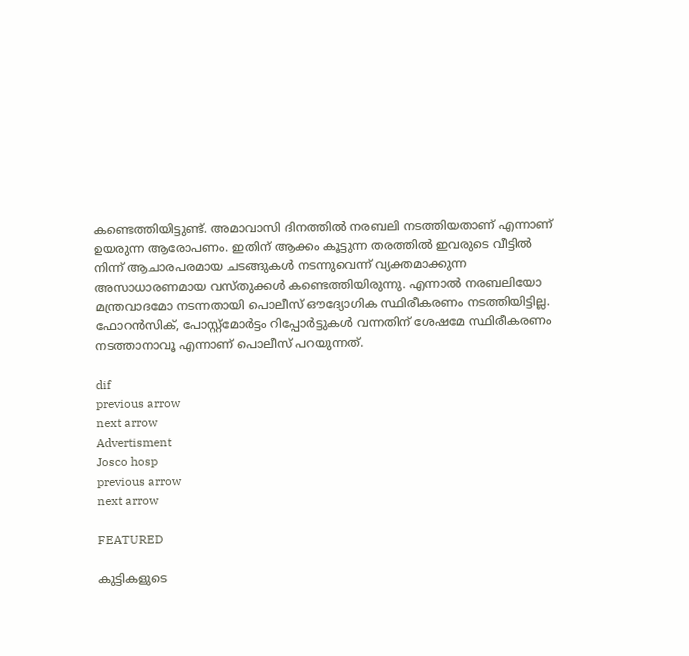കണ്ടെത്തിയിട്ടുണ്ട്. അമാവാസി ദിനത്തില്‍ നരബലി നടത്തിയതാണ് എന്നാണ് ഉയരുന്ന ആരോപണം. ഇതിന് ആക്കം കൂട്ടുന്ന തരത്തില്‍ ഇവരുടെ വീട്ടില്‍ നിന്ന് ആചാരപരമായ ചടങ്ങുകൾ നടന്നുവെന്ന് വ്യക്തമാക്കുന്ന അസാധാരണമായ വസ്തുക്കൾ കണ്ടെത്തിയിരുന്നു. എന്നാല്‍ നരബലിയോ മന്ത്രവാദമോ നടന്നതായി പൊലീസ് ഔദ്യോഗിക സ്ഥിരീകരണം നടത്തിയിട്ടില്ല. ഫോറന്‍സിക്, പോസ്റ്റ്‌മോര്‍ട്ടം റിപ്പോര്‍ട്ടുകള്‍ വന്നതിന് ശേഷമേ സ്ഥിരീകരണം നടത്താനാവൂ എന്നാണ് പൊലീസ് പറയുന്നത്.

dif
previous arrow
next arrow
Advertisment
Josco hosp
previous arrow
next arrow

FEATURED

കുട്ടികളുടെ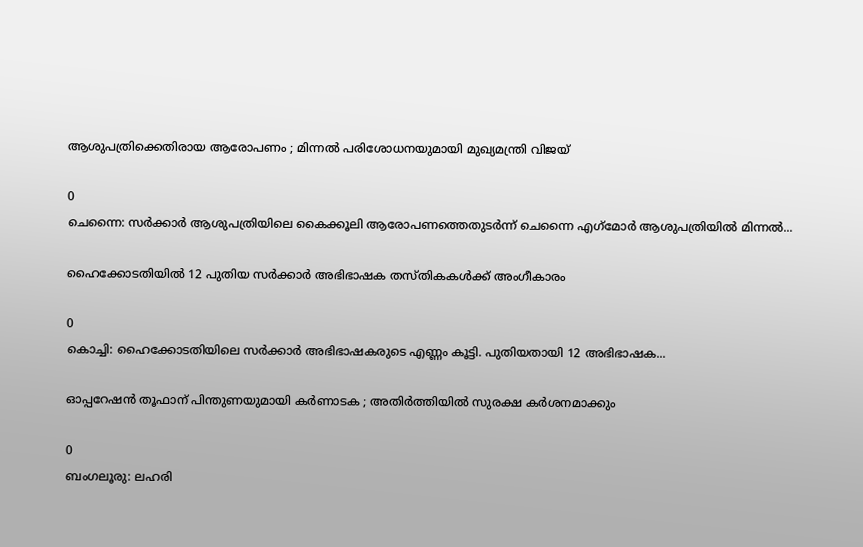ആശുപത്രിക്കെതിരായ ആരോപണം ; മിന്നൽ പരിശോധനയുമായി മുഖ്യമന്ത്രി വിജയ്

0
ചെന്നൈ: സര്‍ക്കാര്‍ ആശുപത്രിയിലെ കൈക്കൂലി ആരോപണത്തെതുടര്‍ന്ന് ചെന്നൈ എഗ്‌മോര്‍ ആശുപത്രിയില്‍ മിന്നല്‍...

ഹൈക്കോടതിയിൽ 12 പുതിയ സർക്കാർ അഭിഭാഷക തസ്തികകൾക്ക് അംഗീകാരം

0
കൊച്ചി: ഹൈക്കോടതിയിലെ സര്‍ക്കാര്‍ അഭിഭാഷകരുടെ എണ്ണം കൂട്ടി. പുതിയതായി 12 അഭിഭാഷക...

ഓപ്പറേഷൻ തൂഫാന് പിന്തുണയുമായി കർണാടക ; അതിർത്തിയിൽ സുരക്ഷ കർശനമാക്കും

0
ബംഗലൂരു: ലഹരി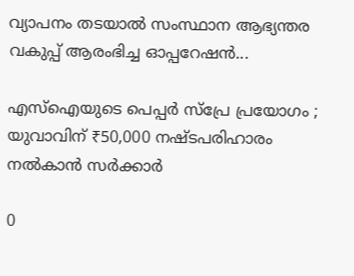വ്യാപനം തടയാല്‍ സംസ്ഥാന ആഭ്യന്തര വകുപ്പ് ആരംഭിച്ച ഓപ്പറേഷന്‍...

എസ്‌ഐയുടെ പെപ്പർ സ്പ്രേ പ്രയോഗം ; യുവാവിന് ₹50,000 നഷ്ടപരിഹാരം നൽകാൻ സർക്കാർ

0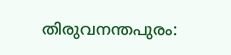തിരുവനന്തപുരം: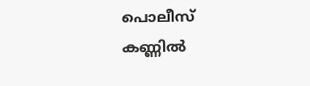പൊലീസ് കണ്ണില്‍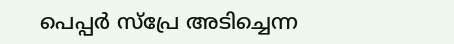പെപ്പര്‍ സ്‌പ്രേ അടിച്ചെന്ന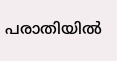പരാതിയില്‍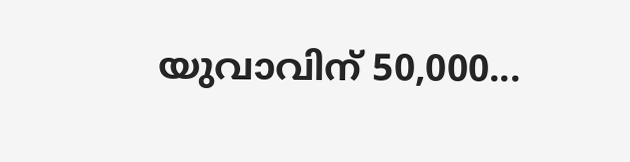യുവാവിന് 50,000...